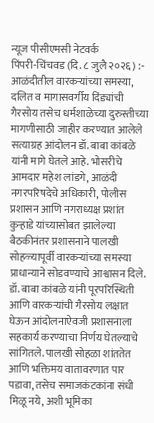न्यूज पीसीएमसी नेटवर्क
पिंपरी-चिंचवड (दि. ८ जुलै २०२६) :- आळंदीतील वारकऱ्यांच्या समस्या, दलित व मागासवर्गीय दिंड्यांची गैरसोय तसेच धर्मशाळेच्या दुरुस्तीच्या मागणीसाठी जाहीर करण्यात आलेले सत्याग्रह आंदोलन डॉ. बाबा कांबळे यांनी मागे घेतले आहे. भोसरीचे आमदार महेश लांडगे, आळंदी नगरपरिषदेचे अधिकारी, पोलीस प्रशासन आणि नगराध्यक्ष प्रशांत कुऱ्हाडे यांच्यासोबत झालेल्या बैठकीनंतर प्रशासनाने पालखी सोहळ्यापूर्वी वारकऱ्यांच्या समस्या प्राधान्याने सोडवण्याचे आश्वासन दिले.
डॉ. बाबा कांबळे यांनी पूरपरिस्थिती आणि वारकऱ्यांची गैरसोय लक्षात घेऊन आंदोलनाऐवजी प्रशासनाला सहकार्य करण्याचा निर्णय घेतल्याचे सांगितले. पालखी सोहळा शांततेत आणि भक्तिमय वातावरणात पार पडावा, तसेच समाजकंटकांना संधी मिळू नये, अशी भूमिका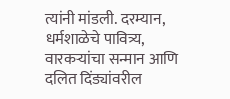त्यांनी मांडली. दरम्यान, धर्मशाळेचे पावित्र्य, वारकऱ्यांचा सन्मान आणि दलित दिंड्यांवरील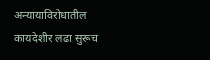अन्यायाविरोधातील कायदेशीर लढा सुरूच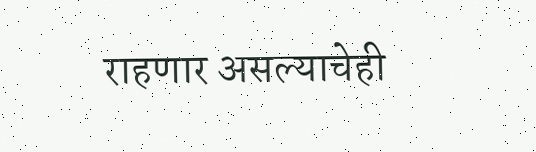राहणार असल्याचेही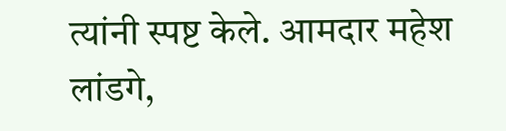त्यांनी स्पष्ट केले. आमदार महेश लांडगे,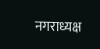नगराध्यक्ष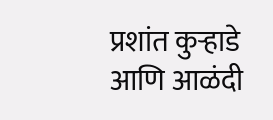प्रशांत कुऱ्हाडे आणि आळंदी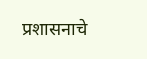प्रशासनाचे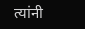त्यांनी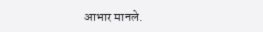आभार मानले.